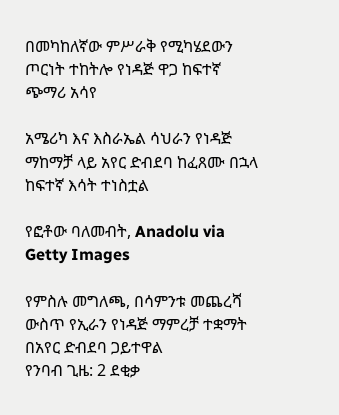በመካከለኛው ምሥራቅ የሚካሄደውን ጦርነት ተከትሎ የነዳጅ ዋጋ ከፍተኛ ጭማሪ አሳየ

አሜሪካ እና እስራኤል ሳህራን የነዳጅ ማከማቻ ላይ አየር ድብደባ ከፈጸሙ በኋላ ከፍተኛ እሳት ተነስቷል

የፎቶው ባለመብት, Anadolu via Getty Images

የምስሉ መግለጫ, በሳምንቱ መጨረሻ ውስጥ የኢራን የነዳጅ ማምረቻ ተቋማት በአየር ድብደባ ጋይተዋል
የንባብ ጊዜ: 2 ደቂቃ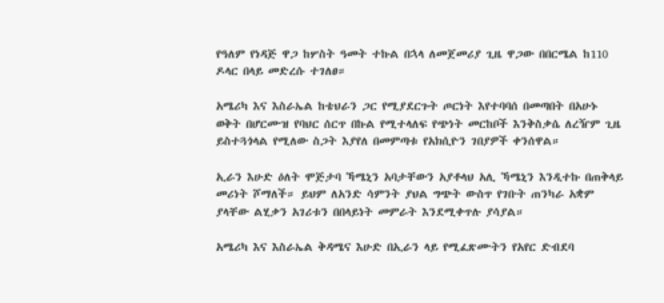የዓለም የነዳጅ ዋጋ ከሦስት ዓመት ተኩል በኋላ ለመጀመሪያ ጊዜ ዋጋው በበርሜል ከ110 ዶላር በላይ መድረሱ ተገለፀ።

አሜሪካ እና እስራኤል ከቴህራን ጋር የሚያደርጉት ጦርነት እየተባባሰ በመጣበት በአሁኑ ወቅት በሆርሙዝ የባህር ሰርጥ በኩል የሚተላለፍ የጭነት መርከቦች እንቅስቃሴ ለረዥም ጊዜ ይስተጓጎላል የሚለው ስጋት እያየለ በመምጣቱ የአክሲዮን ገበያዎች ቀንሰዋል።

ኢራን እሁድ ዕለት ሞጅታባ ኻሜኒን አባታቸውን አያቶላህ አሊ ኻሜኒን እንዲተኩ በጠቅላይ መሪነት ሾማለች። ይህም ለአንድ ሳምንት ያህል ግጭት ውስጥ የገቡት ጠንካራ አቋም ያላቸው ልሂቃን አገሪቱን በበላይነት መምራት እንደሚቀጥሉ ያሳያል።

አሜሪካ እና እስራኤል ቅዳሜና እሁድ በኢራን ላይ የሚፈጽሙትን የአየር ድብደባ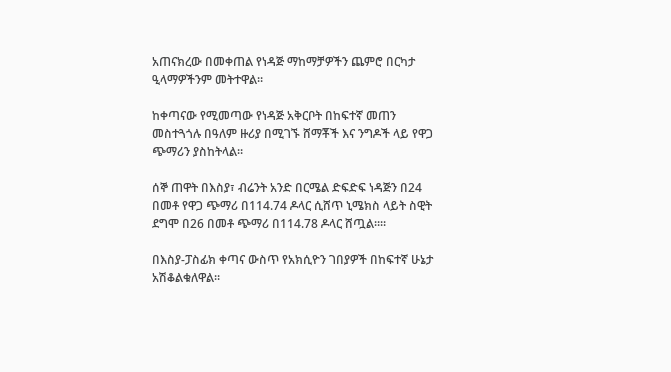አጠናክረው በመቀጠል የነዳጅ ማከማቻዎችን ጨምሮ በርካታ ዒላማዎችንም መትተዋል።

ከቀጣናው የሚመጣው የነዳጅ አቅርቦት በከፍተኛ መጠን መስተጓጎሉ በዓለም ዙሪያ በሚገኙ ሸማቾች እና ንግዶች ላይ የዋጋ ጭማሪን ያስከትላል።

ሰኞ ጠዋት በእስያ፣ ብሬንት አንድ በርሜል ድፍድፍ ነዳጅን በ24 በመቶ የዋጋ ጭማሪ በ114.74 ዶላር ሲሸጥ ኒሜክስ ላይት ስዊት ደግሞ በ26 በመቶ ጭማሪ በ114.78 ዶላር ሸጧል።።

በእስያ-ፓስፊክ ቀጣና ውስጥ የአክሲዮን ገበያዎች በከፍተኛ ሁኔታ አሽቆልቁለዋል።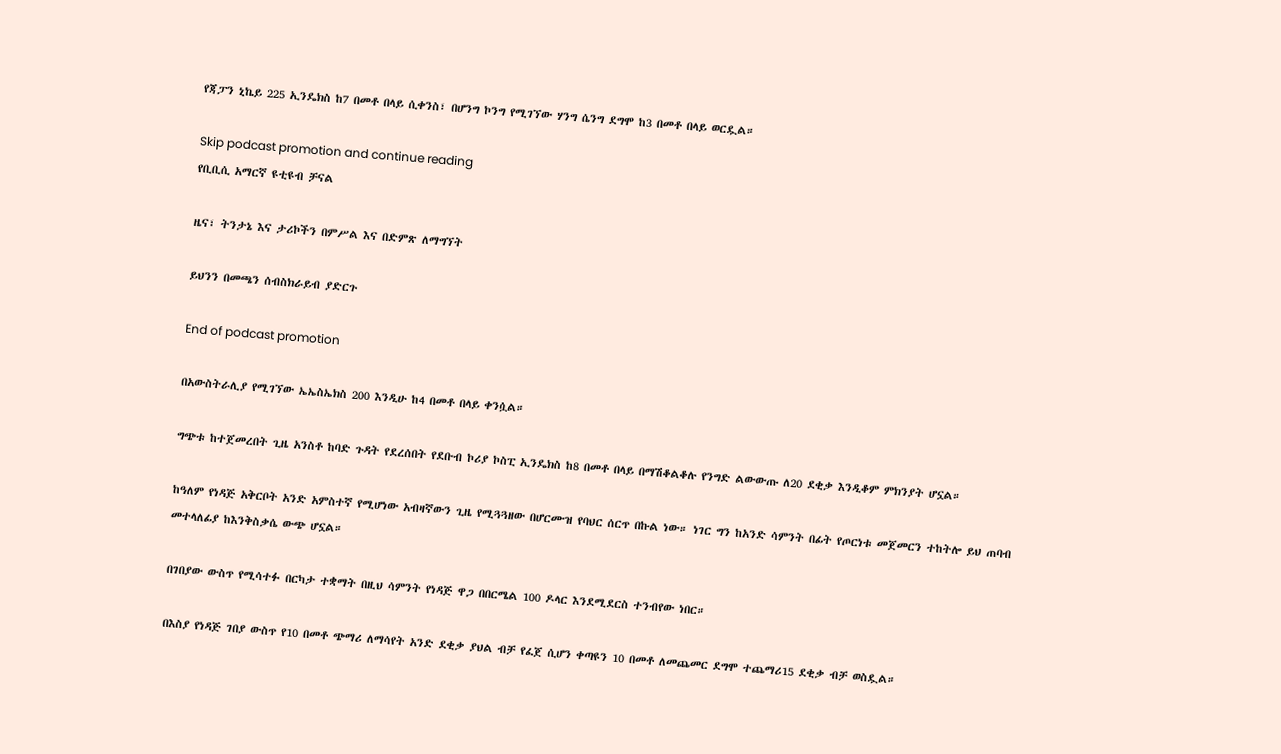የጃፓን ኒኬይ 225 ኢንዴክስ ከ7 በመቶ በላይ ሲቀንስ፣ በሆንግ ኮንግ የሚገኘው ሃንግ ሴንግ ደግሞ ከ3 በመቶ በላይ ወርዷል።

Skip podcast promotion and continue reading
የቢቢሲ አማርኛ ዩቲዩብ ቻናል

ዜና፣ ትንታኔ እና ታሪኮችን በምሥል እና በድምጽ ለማግኘት

ይህንን በመጫን ሰብስክራይብ ያድርጉ

End of podcast promotion

በአውስትራሊያ የሚገኘው ኤኤስኤክስ 200 እንዲሁ ከ4 በመቶ በላይ ቀንሷል።

ግጭቱ ከተጀመረበት ጊዜ አንስቶ ከባድ ጉዳት የደረሰበት የደቡብ ኮሪያ ኮስፒ ኢንዴክስ ከ8 በመቶ በላይ በማሽቆልቆሉ የንግድ ልውውጡ ለ20 ደቂቃ እንዲቆም ምክንያት ሆኗል።

ከዓለም የነዳጅ አቅርቦት አንድ አምስተኛ የሚሆነው አብዛኛውን ጊዜ የሚጓጓዘው በሆርሙዝ የባህር ሰርጥ በኩል ነው። ነገር ግን ከአንድ ሳምንት በፊት የጦርነቱ መጀመርን ተከትሎ ይህ ጠባብ መተላለፊያ ከእንቅስቃሴ ውጭ ሆኗል።

በገበያው ውስጥ የሚሳተፉ በርካታ ተቋማት በዚህ ሳምንት የነዳጅ ዋጋ በበርሜል 100 ዶላር እንደሚደርስ ተንብየው ነበር።

በእስያ የነዳጅ ገበያ ውስጥ የ10 በመቶ ጭማሪ ለማሳየት አንድ ደቂቃ ያህል ብቻ የፈጀ ሲሆን ቀጣዩን 10 በመቶ ለመጨመር ደግሞ ተጨማሪ15 ደቂቃ ብቻ ወስዷል።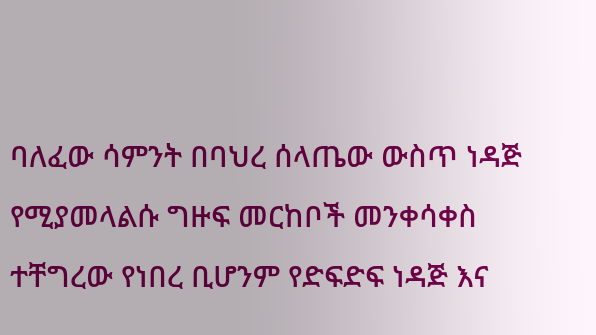ባለፈው ሳምንት በባህረ ሰላጤው ውስጥ ነዳጅ የሚያመላልሱ ግዙፍ መርከቦች መንቀሳቀስ ተቸግረው የነበረ ቢሆንም የድፍድፍ ነዳጅ እና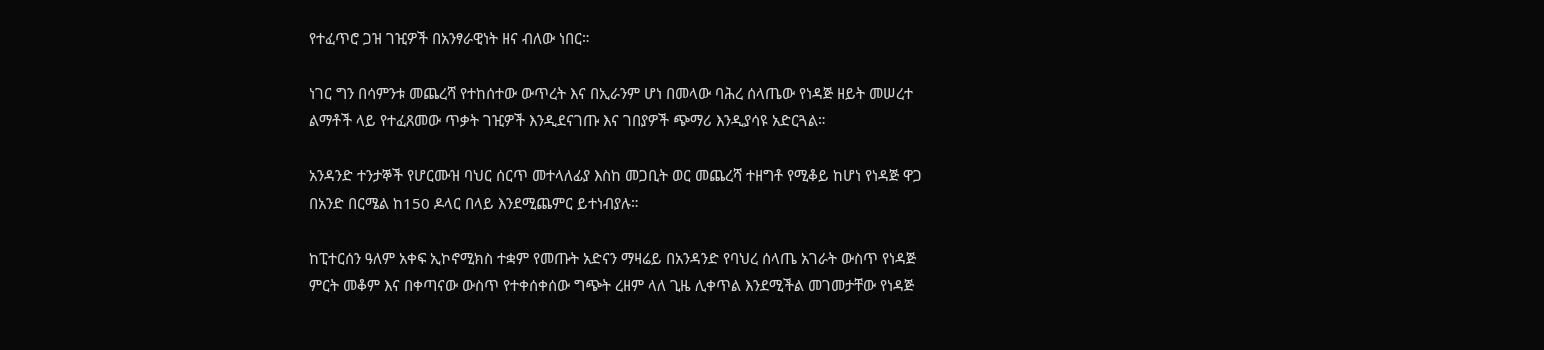የተፈጥሮ ጋዝ ገዢዎች በአንፃራዊነት ዘና ብለው ነበር።

ነገር ግን በሳምንቱ መጨረሻ የተከሰተው ውጥረት እና በኢራንም ሆነ በመላው ባሕረ ሰላጤው የነዳጅ ዘይት መሠረተ ልማቶች ላይ የተፈጸመው ጥቃት ገዢዎች እንዲደናገጡ እና ገበያዎች ጭማሪ እንዲያሳዩ አድርጓል።

አንዳንድ ተንታኞች የሆርሙዝ ባህር ሰርጥ መተላለፊያ እስከ መጋቢት ወር መጨረሻ ተዘግቶ የሚቆይ ከሆነ የነዳጅ ዋጋ በአንድ በርሜል ከ150 ዶላር በላይ እንደሚጨምር ይተነብያሉ።

ከፒተርሰን ዓለም አቀፍ ኢኮኖሚክስ ተቋም የመጡት አድናን ማዛሬይ በአንዳንድ የባህረ ሰላጤ አገራት ውስጥ የነዳጅ ምርት መቆም እና በቀጣናው ውስጥ የተቀሰቀሰው ግጭት ረዘም ላለ ጊዜ ሊቀጥል እንደሚችል መገመታቸው የነዳጅ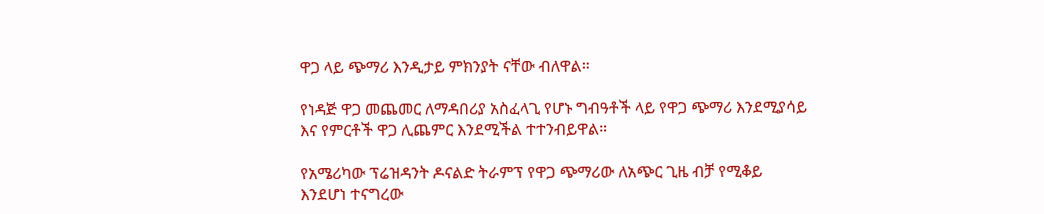ዋጋ ላይ ጭማሪ እንዲታይ ምክንያት ናቸው ብለዋል።

የነዳጅ ዋጋ መጨመር ለማዳበሪያ አስፈላጊ የሆኑ ግብዓቶች ላይ የዋጋ ጭማሪ እንደሚያሳይ እና የምርቶች ዋጋ ሊጨምር እንደሚችል ተተንብይዋል።

የአሜሪካው ፕሬዝዳንት ዶናልድ ትራምፕ የዋጋ ጭማሪው ለአጭር ጊዜ ብቻ የሚቆይ እንደሆነ ተናግረው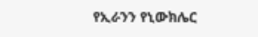የኢራንን የኒውክሌር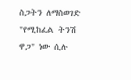ስጋትን ለማስወገድ "የሚከፈል ትንሽ ዋጋ" ነው ሲሉ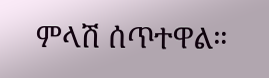ምላሽ ሰጥተዋል።